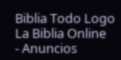Biblia Todo Logo
La Biblia Online
- Anuncios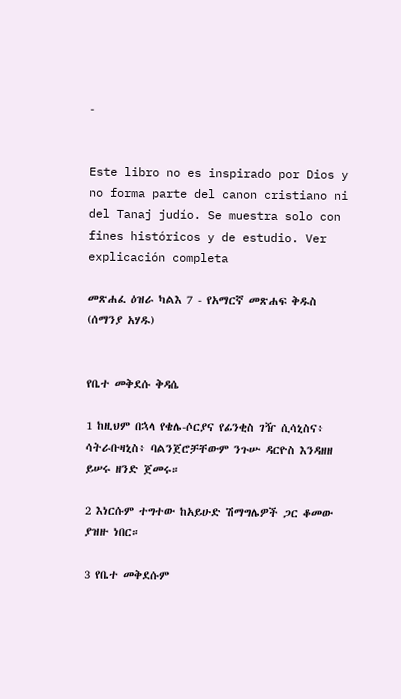-


Este libro no es inspirado por Dios y no forma parte del canon cristiano ni del Tanaj judío. Se muestra solo con fines históricos y de estudio. Ver explicación completa

መጽሐፈ ዕዝራ ካልእ 7 - የአማርኛ መጽሐፍ ቅዱስ (ሰማንያ አሃዱ)


የቤተ መቅደሱ ቅዳሴ

1 ከዚህም በኋላ የቄሌ-ሶርያና የፊንቂስ ገዥ ሲሳኒስና፥ ሳትራቡዛኒስ፥ ባልንጀሮቻቸውም ንጉሡ ዳርዮስ እንዳዘዘ ይሠሩ ዘንድ ጀመሩ።

2 እነርሱም ተግተው ከአይሁድ ሽማግሌዎች ጋር ቆመው ያዝዙ ነበር።

3 የቤተ መቅደሱም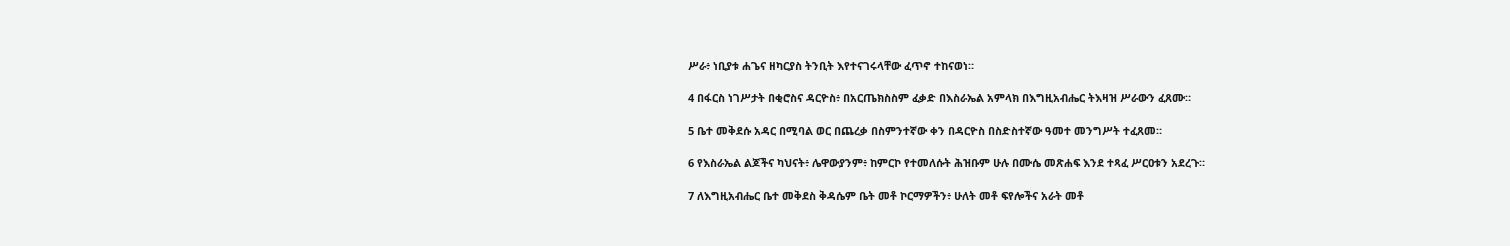ሥራ፥ ነቢያቱ ሐጌና ዘካርያስ ትንቢት እየተናገሩላቸው ፈጥኖ ተከናወነ።

4 በፋርስ ነገሥታት በቂሮስና ዳርዮስ፥ በአርጤክስስም ፈቃድ በእስራኤል አምላክ በእግዚአብሔር ትእዛዝ ሥራውን ፈጸሙ።

5 ቤተ መቅደሱ አዳር በሚባል ወር በጨረቃ በስምንተኛው ቀን በዳርዮስ በስድስተኛው ዓመተ መንግሥት ተፈጸመ።

6 የእስራኤል ልጆችና ካህናት፥ ሌዋውያንም፥ ከምርኮ የተመለሱት ሕዝቡም ሁሉ በሙሴ መጽሐፍ እንደ ተጻፈ ሥርዐቱን አደረጉ።

7 ለእግዚአብሔር ቤተ መቅደስ ቅዳሴም ቤት መቶ ኮርማዎችን፥ ሁለት መቶ ፍየሎችና አራት መቶ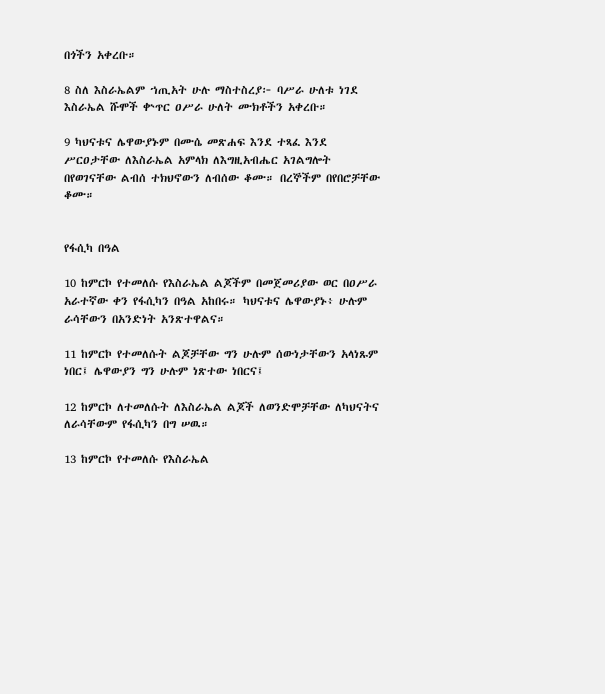በጎችን አቀረቡ።

8 ስለ እስራኤልም ኀጢአት ሁሉ ማስተስረያ፦ ባሥራ ሁለቱ ነገደ እስራኤል ሹሞች ቍጥር ዐሥራ ሁለት ሙክቶችን አቀረቡ።

9 ካህናቱና ሌዋውያኑም በሙሴ መጽሐፍ እንደ ተጻፈ እንደ ሥርዐታቸው ለእስራኤል አምላክ ለእግዚአብሔር አገልግሎት በየወገናቸው ልብሰ ተክህኖውን ለብሰው ቆሙ። በረኞችም በየበሮቻቸው ቆሙ።


የፋሲካ በዓል

10 ከምርኮ የተመለሱ የእስራኤል ልጆችም በመጀመሪያው ወር በዐሥራ አራተኛው ቀን የፋሲካን በዓል አከበሩ። ካህናቱና ሌዋውያኑ፥ ሁሉም ራሳቸውን በአንድነት አንጽተዋልና።

11 ከምርኮ የተመለሱት ልጆቻቸው ግን ሁሉም ሰውነታቸውን አላነጹም ነበር፤ ሌዋውያን ግን ሁሉም ነጽተው ነበርና፤

12 ከምርኮ ለተመለሱት ለእስራኤል ልጆች ለወንድሞቻቸው ለካህናትና ለራሳቸውም የፋሲካን በግ ሠዉ።

13 ከምርኮ የተመለሱ የእስራኤል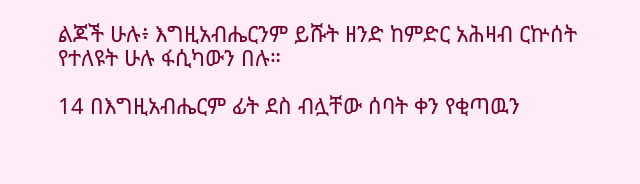ልጆች ሁሉ፥ እግዚአብሔርንም ይሹት ዘንድ ከምድር አሕዛብ ርኵሰት የተለዩት ሁሉ ፋሲካውን በሉ።

14 በእግዚአብሔርም ፊት ደስ ብሏቸው ሰባት ቀን የቂጣዉን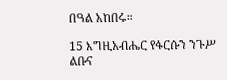በዓል አከበሩ።

15 እግዚአብሔር የፋርሱን ንጉሥ ልቡና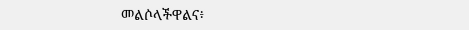መልሶላችዋልና፥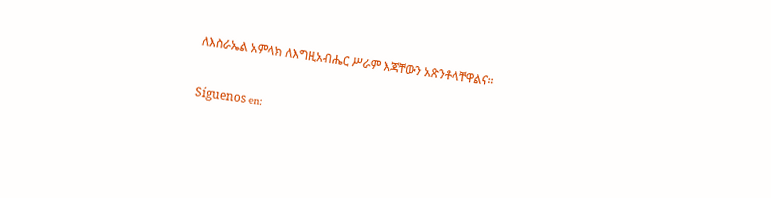ለእስራኤል አምላክ ለእግዚአብሔር ሥራም እጃቸውን አጽንቶላቸዋልና።

Síguenos en: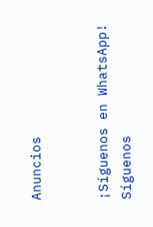Anuncios


¡Síguenos en WhatsApp! Síguenos